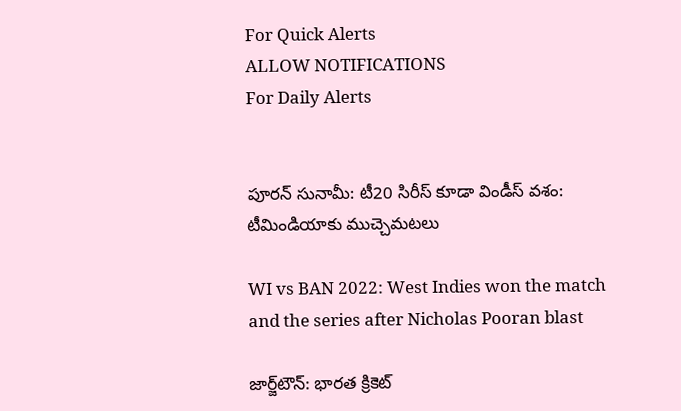For Quick Alerts
ALLOW NOTIFICATIONS
For Daily Alerts


పూరన్ సునామీ: టీ20 సిరీస్ కూడా విండీస్ వశం: టీమిండియాకు ముచ్చెమటలు

WI vs BAN 2022: West Indies won the match and the series after Nicholas Pooran blast

జార్జ్‌టౌన్: భారత క్రికెట్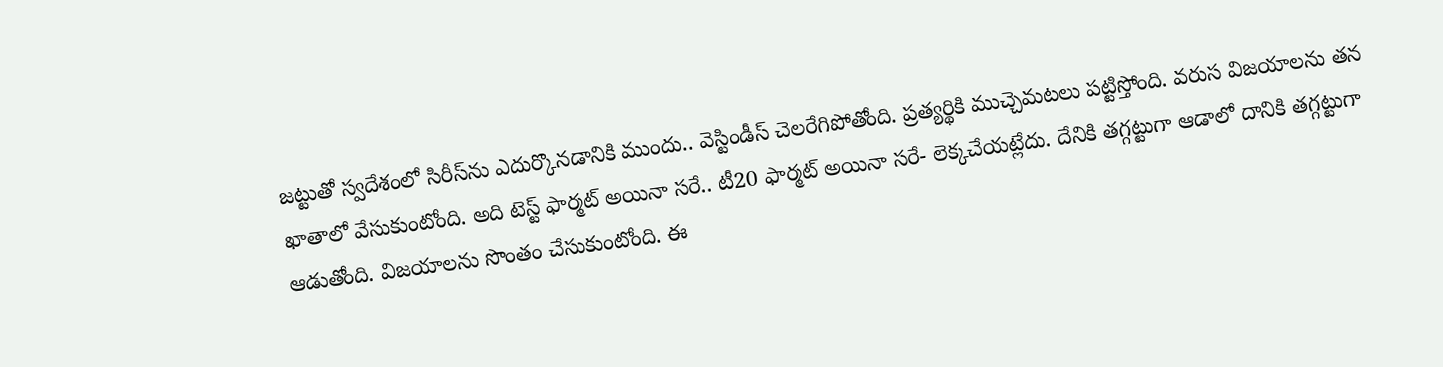జట్టుతో స్వదేశంలో సిరీస్‌ను ఎదుర్కొనడానికి ముందు.. వెస్టిండీస్ చెలరేగిపోతోంది. ప్రత్యర్థికి ముచ్చెమటలు పట్టిస్తోంది. వరుస విజయాలను తన ఖాతాలో వేసుకుంటోంది. అది టెస్ట్ ఫార్మట్ అయినా సరే.. టీ20 ఫార్మట్ అయినా సరే- లెక్కచేయట్లేదు. దేనికి తగ్గట్టుగా ఆడాలో దానికి తగ్గట్టుగా ఆడుతోంది. విజయాలను సొంతం చేసుకుంటోంది. ఈ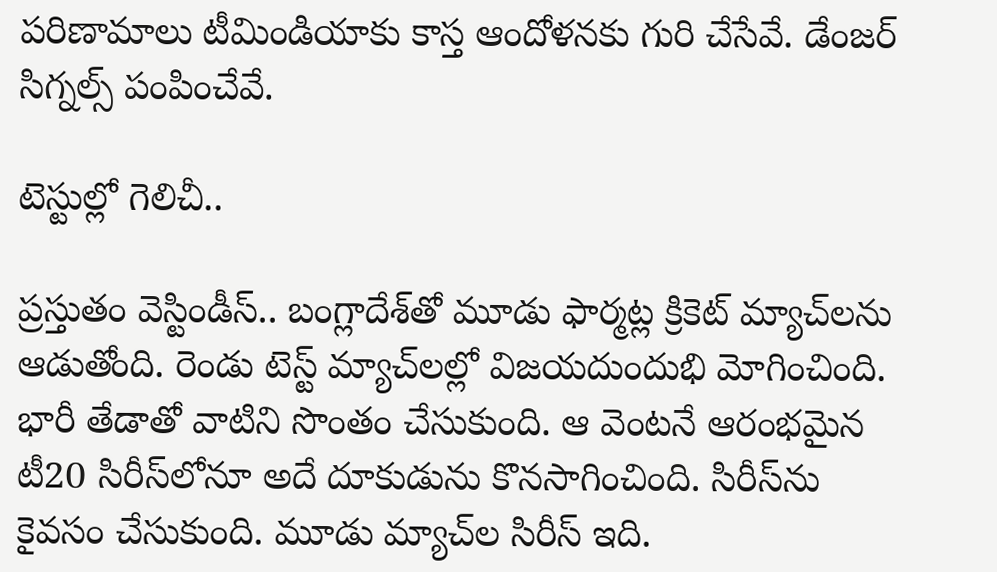పరిణామాలు టీమిండియాకు కాస్త ఆందోళనకు గురి చేసేవే. డేంజర్ సిగ్నల్స్ పంపించేవే.

టెస్టుల్లో గెలిచీ..

ప్రస్తుతం వెస్టిండీస్.. బంగ్లాదేశ్‌తో మూడు ఫార్మట్ల క్రికెట్ మ్యాచ్‌లను ఆడుతోంది. రెండు టెస్ట్ మ్యాచ్‌లల్లో విజయదుందుభి మోగించింది. భారీ తేడాతో వాటిని సొంతం చేసుకుంది. ఆ వెంటనే ఆరంభమైన టీ20 సిరీస్‌లోనూ అదే దూకుడును కొనసాగించింది. సిరీస్‌ను కైవసం చేసుకుంది. మూడు మ్యాచ్‌ల సిరీస్ ఇది.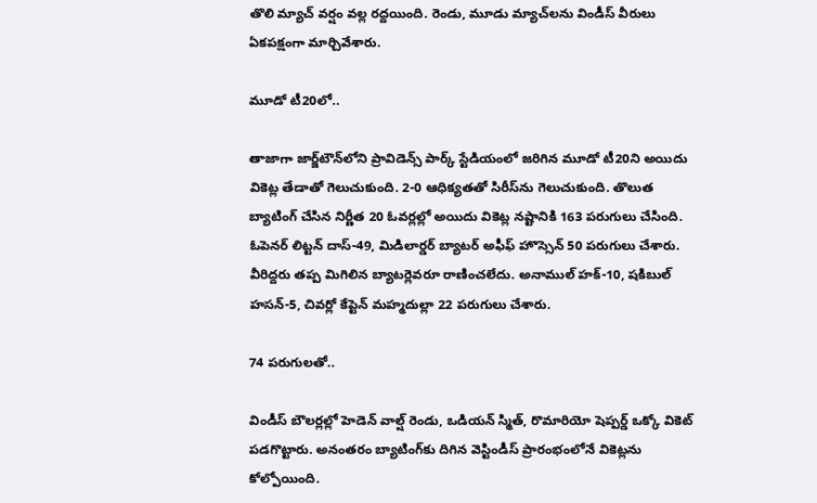తొలి మ్యాచ్ వర్షం వల్ల రద్దయింది. రెండు, మూడు మ్యాచ్‌లను విండీస్ వీరులు ఏకపక్షంగా మార్చివేశారు.

మూడో టీ20లో..

తాజాగా జార్జ్‌టౌన్‌లోని ప్రావిడెన్స్ పార్క్ స్టేడియంలో జరిగిన మూడో టీ20ని అయిదు వికెట్ల తేడాతో గెలుచుకుంది. 2-0 ఆధిక్యతతో సిరీస్‌ను గెలుచుకుంది. తొలుత బ్యాటింగ్ చేసిన నిర్ణీత 20 ఓవర్లల్లో అయిదు వికెట్ల నష్టానికి 163 పరుగులు చేసింది. ఓపెనర్ లిట్టన్ దాస్-49, మిడిలార్డర్ బ్యాటర్ అఫీఫ్ హొస్సెన్ 50 పరుగులు చేశారు. వీరిద్దరు తప్ప మిగిలిన బ్యాటర్లెవరూ రాణించలేదు. అనాముల్ హక్-10, షకిబుల్ హసన్-5, చివర్లో కేప్టెన్ మహ్మదుల్లా 22 పరుగులు చేశారు.

74 పరుగులతో..

విండీస్ బౌలర్లల్లో హెడెన్ వాల్ష్ రెండు, ఒడియన్ స్మిత్, రొమారియో షెప్పర్డ్ ఒక్కో వికెట్ పడగొట్టారు. అనంతరం బ్యాటింగ్‌కు దిగిన వెస్టిండీస్ ప్రారంభంలోనే వికెట్లను కోల్పోయింది.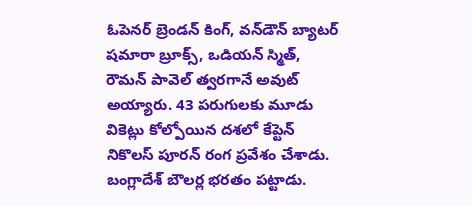ఓపెనర్ బ్రెండన్ కింగ్, వన్‌డౌన్ బ్యాటర్ షమారా బ్రూక్స్, ఒడియన్ స్మిత్, రౌమన్ పావెల్ త్వరగానే అవుట్ అయ్యారు. 43 పరుగులకు మూడు వికెట్లు కోల్పోయిన దశలో కేప్టెన్ నికొలస్ పూరన్ రంగ ప్రవేశం చేశాడు. బంగ్లాదేశ్ బౌలర్ల భరతం పట్టాడు.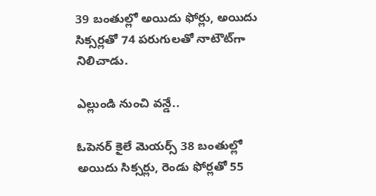39 బంతుల్లో అయిదు ఫోర్లు, అయిదు సిక్సర్లతో 74 పరుగులతో నాటౌట్‌గా నిలిచాడు.

ఎల్లుండి నుంచి వన్డే..

ఓపెనర్ కైలే మెయర్స్ 38 బంతుల్లో అయిదు సిక్సర్లు, రెండు ఫోర్లతో 55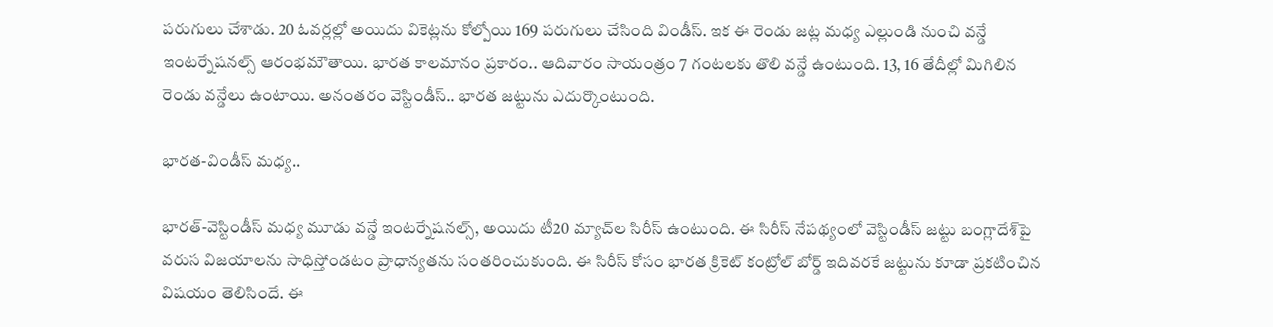పరుగులు చేశాడు. 20 ఓవర్లల్లో అయిదు వికెట్లను కోల్పోయి 169 పరుగులు చేసింది విండీస్. ఇక ఈ రెండు జట్ల మధ్య ఎల్లుండి నుంచి వన్డే ఇంటర్నేషనల్స్ ఆరంభమౌతాయి. భారత కాలమానం ప్రకారం.. ఆదివారం సాయంత్రం 7 గంటలకు తొలి వన్డే ఉంటుంది. 13, 16 తేదీల్లో మిగిలిన రెండు వన్డేలు ఉంటాయి. అనంతరం వెస్టిండీస్.. భారత జట్టును ఎదుర్కొంటుంది.

భారత-విండీస్ మధ్య..

భారత్-వెస్టిండీస్ మధ్య మూడు వన్డే ఇంటర్నేషనల్స్, అయిదు టీ20 మ్యాచ్‌ల సిరీస్ ఉంటుంది. ఈ సిరీస్ నేపథ్యంలో వెస్టిండీస్ జట్టు బంగ్లాదేశ్‌పై వరుస విజయాలను సాధిస్తోండటం ప్రాధాన్యతను సంతరించుకుంది. ఈ సిరీస్ కోసం భారత క్రికెట్ కంట్రోల్ బోర్డ్ ఇదివరకే జట్టును కూడా ప్రకటించిన విషయం తెలిసిందే. ఈ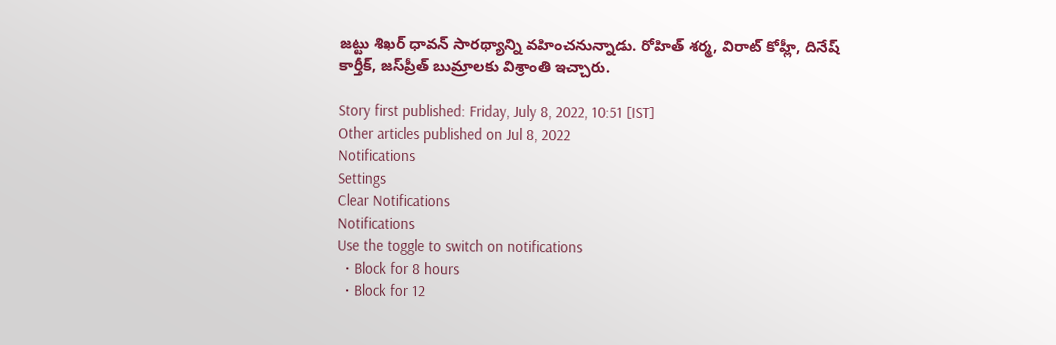జట్టు శిఖర్ ధావన్ సారథ్యాన్ని వహించనున్నాడు. రోహిత్ శర్మ, విరాట్ కోహ్లీ, దినేష్ కార్తీక్, జస్‌ప్రీత్ బుమ్రాలకు విశ్రాంతి ఇచ్చారు.

Story first published: Friday, July 8, 2022, 10:51 [IST]
Other articles published on Jul 8, 2022
Notifications
Settings
Clear Notifications
Notifications
Use the toggle to switch on notifications
  • Block for 8 hours
  • Block for 12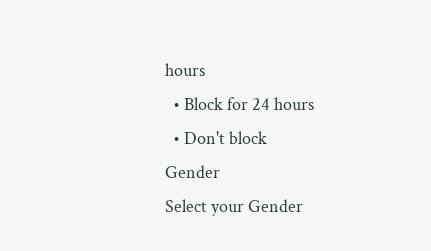hours
  • Block for 24 hours
  • Don't block
Gender
Select your Gender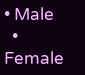• Male
  • Female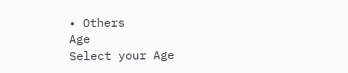• Others
Age
Select your Age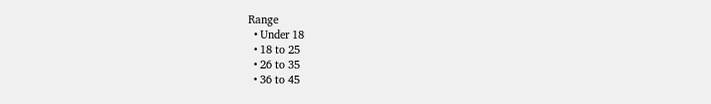Range
  • Under 18
  • 18 to 25
  • 26 to 35
  • 36 to 45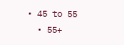• 45 to 55
  • 55+